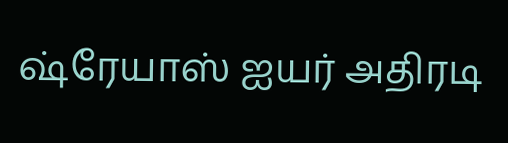ஷ்ரேயாஸ் ஐயர் அதிரடி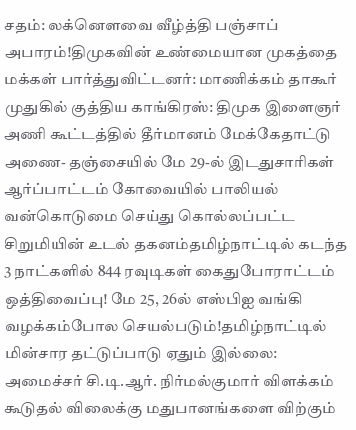சதம்: லக்னௌவை வீழ்த்தி பஞ்சாப் அபாரம்!திமுகவின் உண்மையான முகத்தை மக்கள் பார்த்துவிட்டனர்: மாணிக்கம் தாகூர் முதுகில் குத்திய காங்கிரஸ்: திமுக இளைஞர் அணி கூட்டத்தில் தீர்மானம் மேக்கேதாட்டு அணை- தஞ்சையில் மே 29-ல் இடதுசாரிகள் ஆர்ப்பாட்டம் கோவையில் பாலியல் வன்கொடுமை செய்து கொல்லப்பட்ட சிறுமியின் உடல் தகனம்தமிழ்நாட்டில் கடந்த 3 நாட்களில் 844 ரவுடிகள் கைதுபோராட்டம் ஒத்திவைப்பு! மே 25, 26ல் எஸ்பிஐ வங்கி வழக்கம்போல செயல்படும்!தமிழ்நாட்டில் மின்சார தட்டுப்பாடு ஏதும் இல்லை: அமைச்சர் சி.டி.ஆர். நிர்மல்குமார் விளக்கம் கூடுதல் விலைக்கு மதுபானங்களை விற்கும்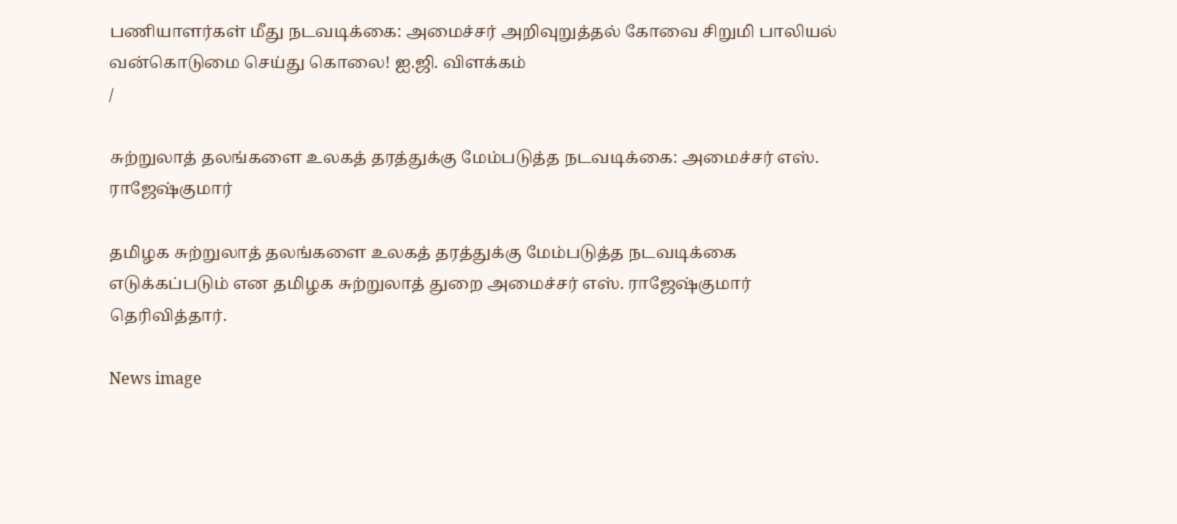பணியாளர்கள் மீது நடவடிக்கை: அமைச்சர் அறிவுறுத்தல் கோவை சிறுமி பாலியல் வன்கொடுமை செய்து கொலை! ஐ.ஜி. விளக்கம்
/

சுற்றுலாத் தலங்களை உலகத் தரத்துக்கு மேம்படுத்த நடவடிக்கை: அமைச்சர் எஸ். ராஜேஷ்குமார்

தமிழக சுற்றுலாத் தலங்களை உலகத் தரத்துக்கு மேம்படுத்த நடவடிக்கை எடுக்கப்படும் என தமிழக சுற்றுலாத் துறை அமைச்சர் எஸ். ராஜேஷ்குமார் தெரிவித்தார்.

News image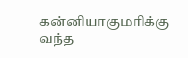கன்னியாகுமரிக்கு வந்த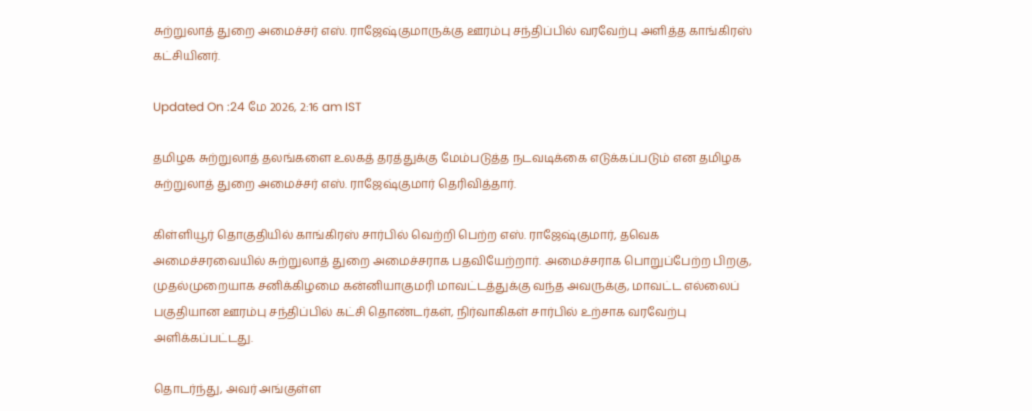சுற்றுலாத் துறை அமைச்சர் எஸ். ராஜேஷ்குமாருக்கு ஊரம்பு சந்திப்பில் வரவேற்பு அளித்த காங்கிரஸ் கட்சியினர்.

Updated On :24 மே 2026, 2:16 am IST

தமிழக சுற்றுலாத் தலங்களை உலகத் தரத்துக்கு மேம்படுத்த நடவடிக்கை எடுக்கப்படும் என தமிழக சுற்றுலாத் துறை அமைச்சர் எஸ். ராஜேஷ்குமார் தெரிவித்தார்.

கிள்ளியூர் தொகுதியில் காங்கிரஸ் சார்பில் வெற்றி பெற்ற எஸ். ராஜேஷ்குமார், தவெக அமைச்சரவையில் சுற்றுலாத் துறை அமைச்சராக பதவியேற்றார். அமைச்சராக பொறுப்பேற்ற பிறகு, முதல்முறையாக சனிக்கிழமை கன்னியாகுமரி மாவட்டத்துக்கு வந்த அவருக்கு, மாவட்ட எல்லைப் பகுதியான ஊரம்பு சந்திப்பில் கட்சி தொண்டர்கள், நிர்வாகிகள் சார்பில் உற்சாக வரவேற்பு அளிக்கப்பட்டது.

தொடர்ந்து, அவர் அங்குள்ள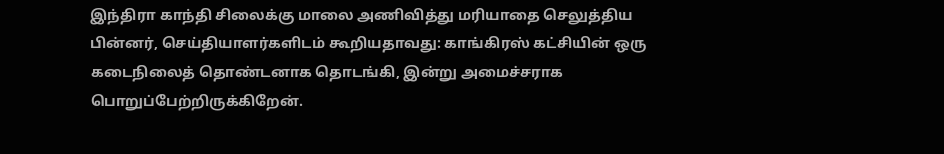இந்திரா காந்தி சிலைக்கு மாலை அணிவித்து மரியாதை செலுத்திய பின்னர், செய்தியாளர்களிடம் கூறியதாவது: காங்கிரஸ் கட்சியின் ஒரு கடைநிலைத் தொண்டனாக தொடங்கி, இன்று அமைச்சராக பொறுப்பேற்றிருக்கிறேன்.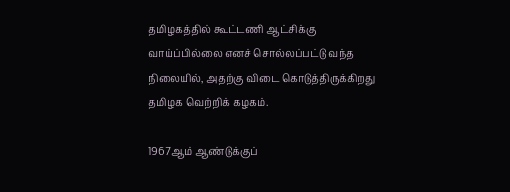தமிழகத்தில் கூட்டணி ஆட்சிக்கு வாய்ப்பில்லை எனச் சொல்லப்பட்டு வந்த நிலையில், அதற்கு விடை கொடுத்திருக்கிறது தமிழக வெற்றிக் கழகம்.

1967ஆம் ஆண்டுக்குப்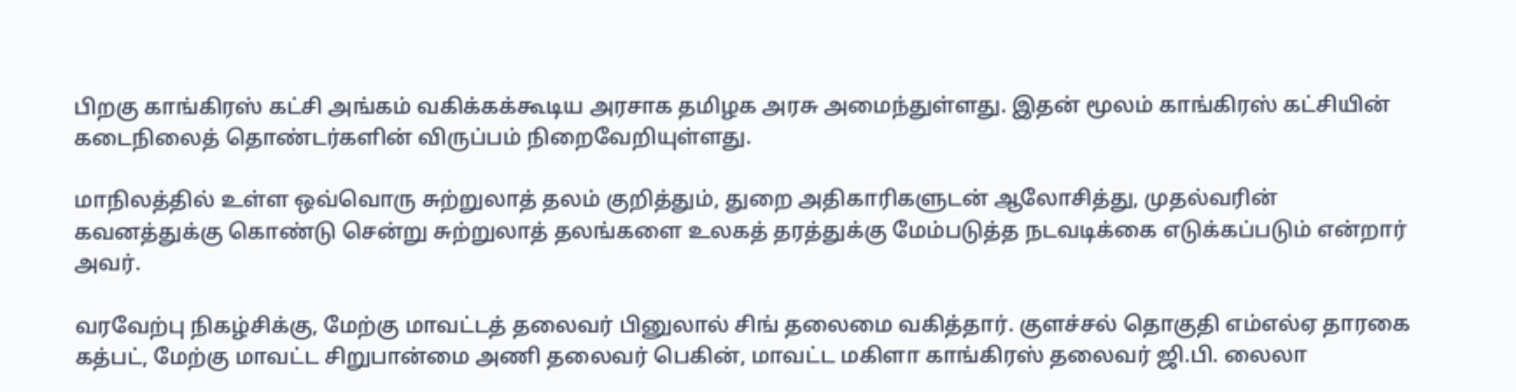பிறகு காங்கிரஸ் கட்சி அங்கம் வகிக்கக்கூடிய அரசாக தமிழக அரசு அமைந்துள்ளது. இதன் மூலம் காங்கிரஸ் கட்சியின் கடைநிலைத் தொண்டர்களின் விருப்பம் நிறைவேறியுள்ளது.

மாநிலத்தில் உள்ள ஒவ்வொரு சுற்றுலாத் தலம் குறித்தும், துறை அதிகாரிகளுடன் ஆலோசித்து, முதல்வரின் கவனத்துக்கு கொண்டு சென்று சுற்றுலாத் தலங்களை உலகத் தரத்துக்கு மேம்படுத்த நடவடிக்கை எடுக்கப்படும் என்றார் அவர்.

வரவேற்பு நிகழ்சிக்கு, மேற்கு மாவட்டத் தலைவர் பினுலால் சிங் தலைமை வகித்தார். குளச்சல் தொகுதி எம்எல்ஏ தாரகை கத்பட், மேற்கு மாவட்ட சிறுபான்மை அணி தலைவர் பெகின், மாவட்ட மகிளா காங்கிரஸ் தலைவர் ஜி.பி. லைலா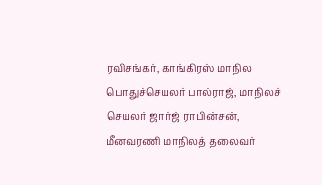ரவிசங்கர், காங்கிரஸ் மாநில பொதுச்செயலர் பால்ராஜ், மாநிலச் செயலர் ஜார்ஜ் ராபின்சன், மீனவரணி மாநிலத் தலைவர்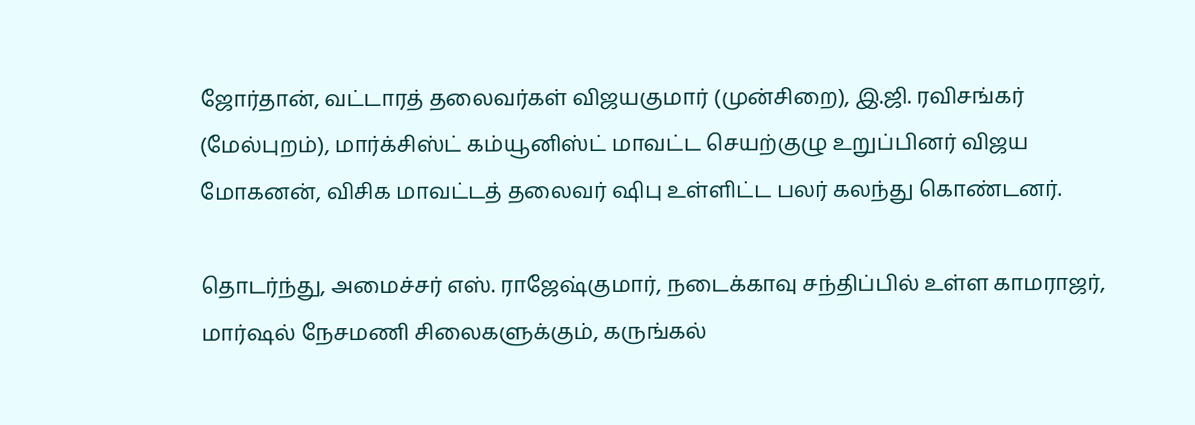ஜோர்தான், வட்டாரத் தலைவர்கள் விஜயகுமார் (முன்சிறை), இ.ஜி. ரவிசங்கர் (மேல்புறம்), மார்க்சிஸ்ட் கம்யூனிஸ்ட் மாவட்ட செயற்குழு உறுப்பினர் விஜய மோகனன், விசிக மாவட்டத் தலைவர் ஷிபு உள்ளிட்ட பலர் கலந்து கொண்டனர்.

தொடர்ந்து, அமைச்சர் எஸ். ராஜேஷ்குமார், நடைக்காவு சந்திப்பில் உள்ள காமராஜர், மார்ஷல் நேசமணி சிலைகளுக்கும், கருங்கல்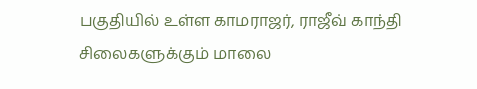பகுதியில் உள்ள காமராஜர், ராஜீவ் காந்தி சிலைகளுக்கும் மாலை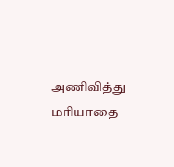அணிவித்து மரியாதை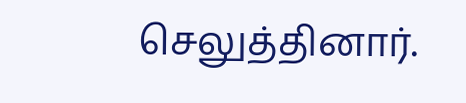செலுத்தினார்.